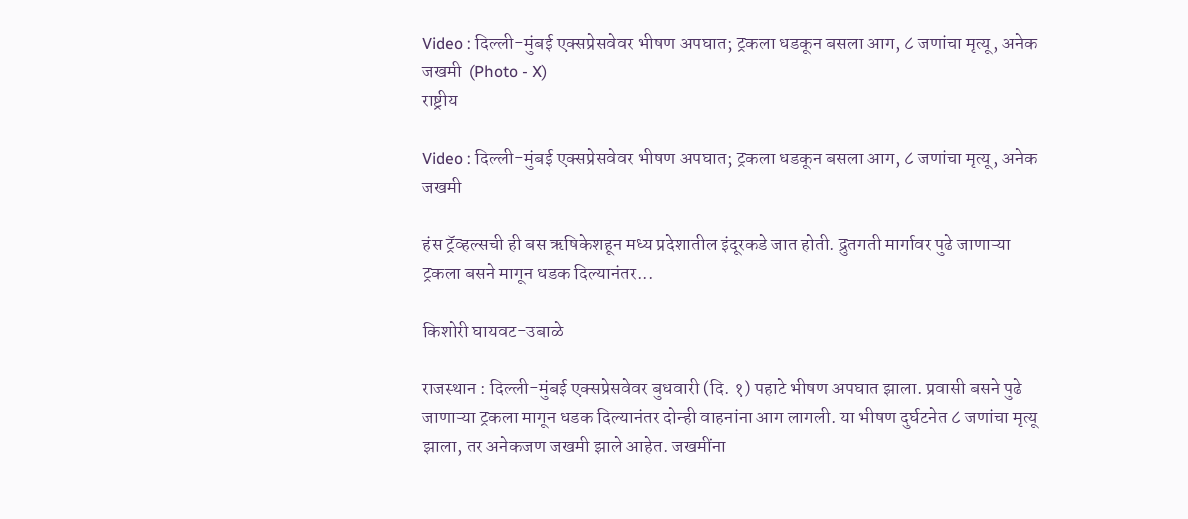Video : दिल्ली-मुंबई एक्सप्रेसवेवर भीषण अपघात; ट्रकला धडकून बसला आग, ८ जणांचा मृत्यू, अनेक जखमी  (Photo - X)
राष्ट्रीय

Video : दिल्ली-मुंबई एक्सप्रेसवेवर भीषण अपघात; ट्रकला धडकून बसला आग, ८ जणांचा मृत्यू, अनेक जखमी

हंस ट्रॅव्हल्सची ही बस ऋषिकेशहून मध्य प्रदेशातील इंदूरकडे जात होती. द्रुतगती मार्गावर पुढे जाणाऱ्या ट्रकला बसने मागून धडक दिल्यानंतर...

किशोरी घायवट-उबाळे

राजस्थान : दिल्ली-मुंबई एक्सप्रेसवेवर बुधवारी (दि. १) पहाटे भीषण अपघात झाला. प्रवासी बसने पुढे जाणाऱ्या ट्रकला मागून धडक दिल्यानंतर दोन्ही वाहनांना आग लागली. या भीषण दुर्घटनेत ८ जणांचा मृत्यू झाला, तर अनेकजण जखमी झाले आहेत. जखमींना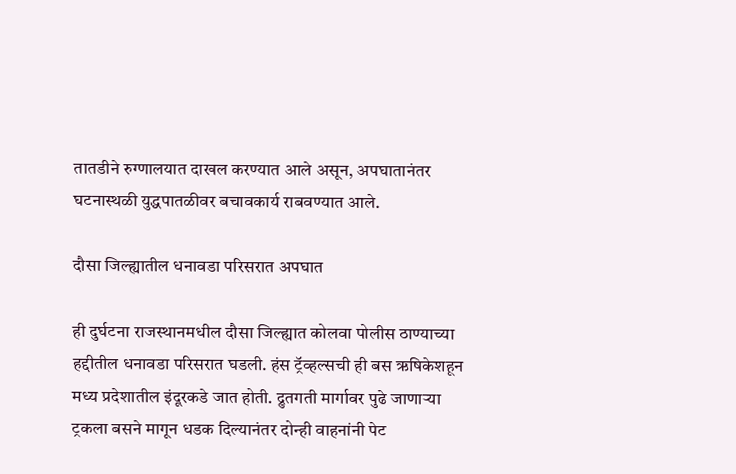तातडीने रुग्णालयात दाखल करण्यात आले असून, अपघातानंतर घटनास्थळी युद्धपातळीवर बचावकार्य राबवण्यात आले.

दौसा जिल्ह्यातील धनावडा परिसरात अपघात

ही दुर्घटना राजस्थानमधील दौसा जिल्ह्यात कोलवा पोलीस ठाण्याच्या हद्दीतील धनावडा परिसरात घडली. हंस ट्रॅव्हल्सची ही बस ऋषिकेशहून मध्य प्रदेशातील इंदूरकडे जात होती. द्रुतगती मार्गावर पुढे जाणाऱ्या ट्रकला बसने मागून धडक दिल्यानंतर दोन्ही वाहनांनी पेट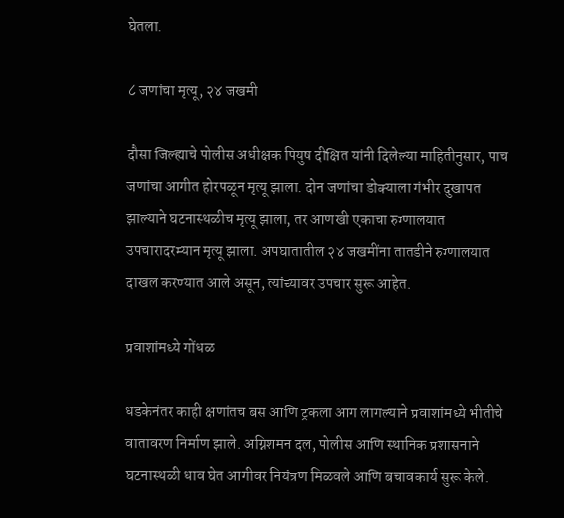घेतला.

८ जणांचा मृत्यू, २४ जखमी

दौसा जिल्ह्याचे पोलीस अधीक्षक पियुष दीक्षित यांनी दिलेल्या माहितीनुसार, पाच जणांचा आगीत होरपळून मृत्यू झाला. दोन जणांचा डोक्याला गंभीर दुखापत झाल्याने घटनास्थळीच मृत्यू झाला, तर आणखी एकाचा रुग्णालयात उपचारादरम्यान मृत्यू झाला. अपघातातील २४ जखमींना तातडीने रुग्णालयात दाखल करण्यात आले असून, त्यांच्यावर उपचार सुरू आहेत.

प्रवाशांमध्ये गोंधळ

धडकेनंतर काही क्षणांतच बस आणि ट्रकला आग लागल्याने प्रवाशांमध्ये भीतीचे वातावरण निर्माण झाले. अग्निशमन दल, पोलीस आणि स्थानिक प्रशासनाने घटनास्थळी धाव घेत आगीवर नियंत्रण मिळवले आणि बचावकार्य सुरू केले.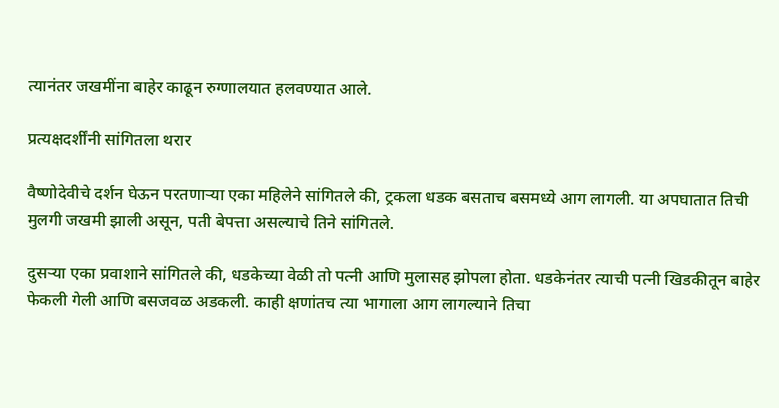त्यानंतर जखमींना बाहेर काढून रुग्णालयात हलवण्यात आले.

प्रत्यक्षदर्शींनी सांगितला थरार

वैष्णोदेवीचे दर्शन घेऊन परतणाऱ्या एका महिलेने सांगितले की, ट्रकला धडक बसताच बसमध्ये आग लागली. या अपघातात तिची मुलगी जखमी झाली असून, पती बेपत्ता असल्याचे तिने सांगितले.

दुसऱ्या एका प्रवाशाने सांगितले की, धडकेच्या वेळी तो पत्नी आणि मुलासह झोपला होता. धडकेनंतर त्याची पत्नी खिडकीतून बाहेर फेकली गेली आणि बसजवळ अडकली. काही क्षणांतच त्या भागाला आग लागल्याने तिचा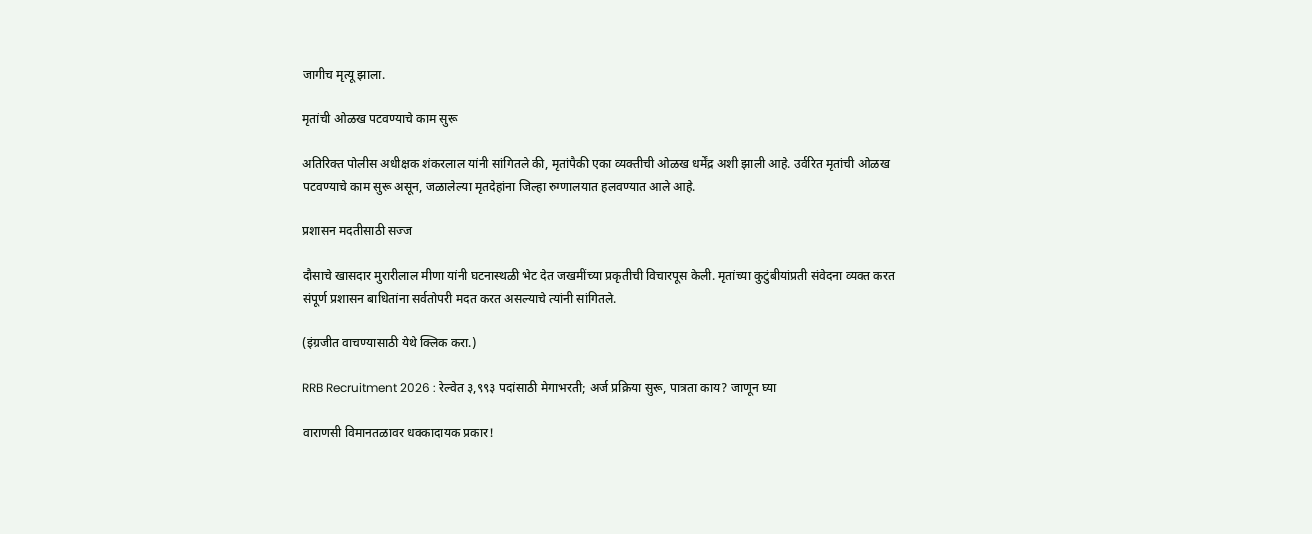जागीच मृत्यू झाला.

मृतांची ओळख पटवण्याचे काम सुरू

अतिरिक्त पोलीस अधीक्षक शंकरलाल यांनी सांगितले की, मृतांपैकी एका व्यक्तीची ओळख धर्मेंद्र अशी झाली आहे. उर्वरित मृतांची ओळख पटवण्याचे काम सुरू असून, जळालेल्या मृतदेहांना जिल्हा रुग्णालयात हलवण्यात आले आहे.

प्रशासन मदतीसाठी सज्ज

दौसाचे खासदार मुरारीलाल मीणा यांनी घटनास्थळी भेट देत जखमींच्या प्रकृतीची विचारपूस केली. मृतांच्या कुटुंबीयांप्रती संवेदना व्यक्त करत संपूर्ण प्रशासन बाधितांना सर्वतोपरी मदत करत असल्याचे त्यांनी सांगितले.

(इंग्रजीत वाचण्यासाठी येथे क्लिक करा.)

RRB Recruitment 2026 : रेल्वेत ३,९९३ पदांसाठी मेगाभरती; अर्ज प्रक्रिया सुरू, पात्रता काय? जाणून घ्या

वाराणसी विमानतळावर धक्कादायक प्रकार!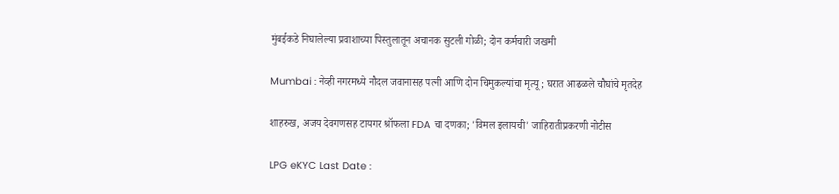मुंबईकडे निघालेल्या प्रवाशाच्या पिस्तुलातून अचानक सुटली गोळी; दोन कर्मचारी जखमी

Mumbai : नेव्ही नगरमध्ये नौदल जवानासह पत्नी आणि दोन चिमुकल्यांचा मृत्यू; घरात आढळले चौघांचे मृतदेह

शाहरुख, अजय देवगणसह टायगर श्रॉफला FDA चा दणका; 'विमल इलायची' जाहिरातीप्रकरणी नोटीस

LPG eKYC Last Date :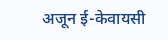अजून ई-केवायसी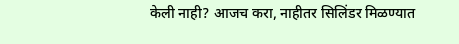केली नाही? आजच करा, नाहीतर सिलिंडर मिळण्यात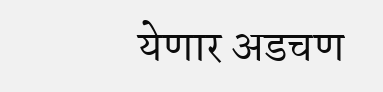येणार अडचण